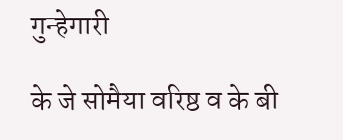गुन्हेगारी

के जे सोमैया वरिष्ठ व के बी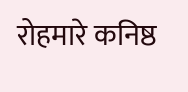रोहमारे कनिष्ठ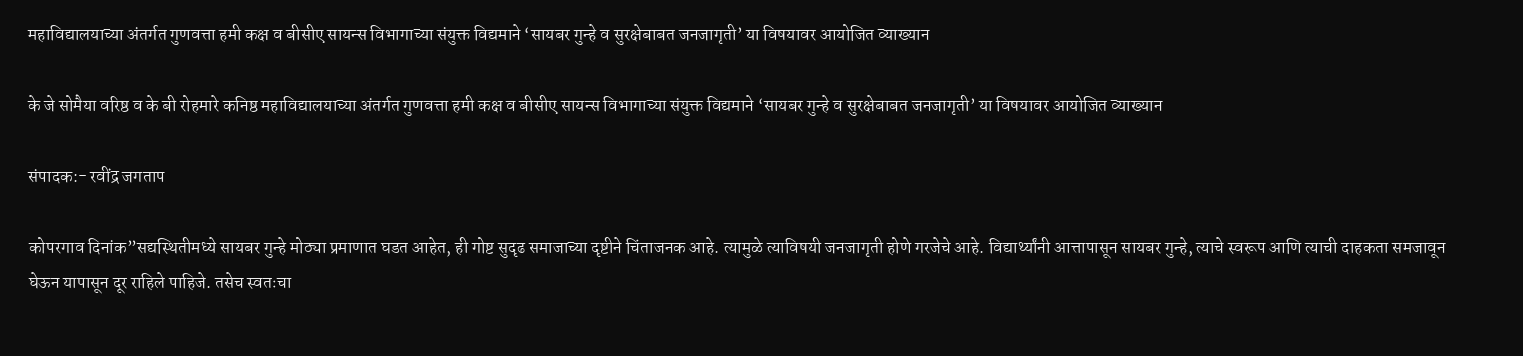महाविद्यालयाच्या अंतर्गत गुणवत्ता हमी कक्ष व बीसीए सायन्स विभागाच्या संयुक्त विद्यमाने ‘सायबर गुन्हे व सुरक्षेबाबत जनजागृती’ या विषयावर आयोजित व्याख्यान

के जे सोमैया वरिष्ठ व के बी रोहमारे कनिष्ठ महाविद्यालयाच्या अंतर्गत गुणवत्ता हमी कक्ष व बीसीए सायन्स विभागाच्या संयुक्त विद्यमाने ‘सायबर गुन्हे व सुरक्षेबाबत जनजागृती’ या विषयावर आयोजित व्याख्यान

संपादक:- रवींद्र जगताप

कोपरगाव दिनांक”सद्यस्थितीमध्ये सायबर गुन्हे मोठ्या प्रमाणात घडत आहेत, ही गोष्ट सुदृढ समाजाच्या दृष्टीने चिंताजनक आहे. त्यामुळे त्याविषयी जनजागृती होणे गरजेचे आहे. विद्यार्थ्यांनी आत्तापासून सायबर गुन्हे, त्याचे स्वरूप आणि त्याची दाहकता समजावून घेऊन यापासून दूर राहिले पाहिजे. तसेच स्वतःचा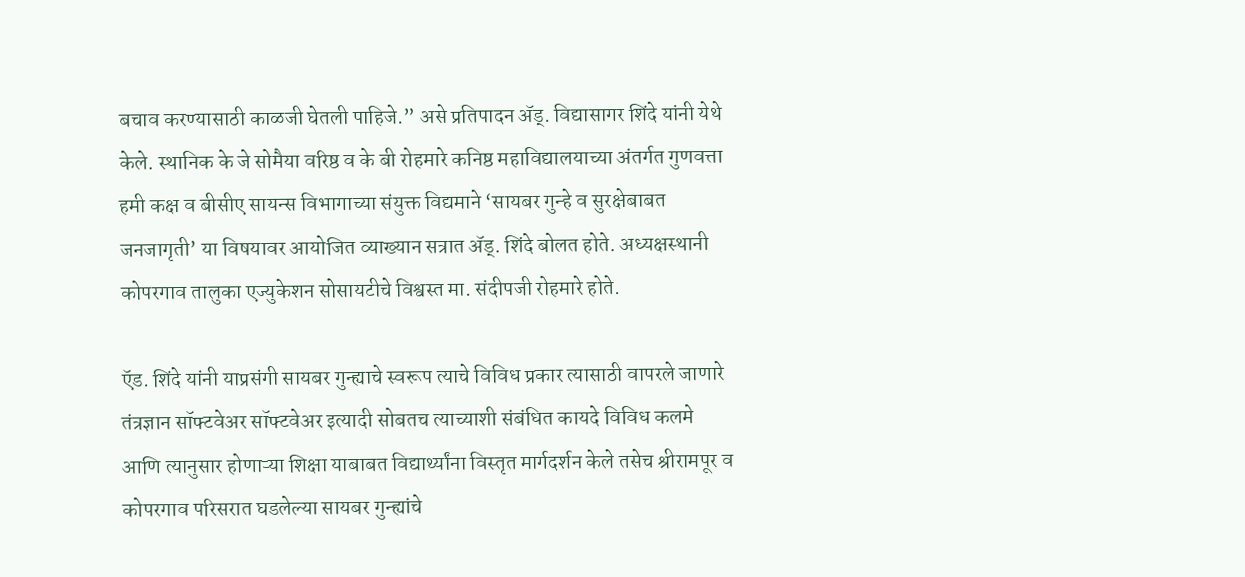बचाव करण्यासाठी काळजी घेतली पाहिजे.” असे प्रतिपादन ॲड्. विद्यासागर शिंदे यांनी येथे केले. स्थानिक के जे सोमैया वरिष्ठ व के बी रोहमारे कनिष्ठ महाविद्यालयाच्या अंतर्गत गुणवत्ता हमी कक्ष व बीसीए सायन्स विभागाच्या संयुक्त विद्यमाने ‘सायबर गुन्हे व सुरक्षेबाबत जनजागृती’ या विषयावर आयोजित व्याख्यान सत्रात ॲड्. शिंदे बोलत होते. अध्यक्षस्थानी कोपरगाव तालुका एज्युकेशन सोसायटीचे विश्वस्त मा. संदीपजी रोहमारे होते.

ऍड. शिंदे यांनी याप्रसंगी सायबर गुन्ह्याचे स्वरूप त्याचे विविध प्रकार त्यासाठी वापरले जाणारे तंत्रज्ञान सॉफ्टवेअर सॉफ्टवेअर इत्यादी सोबतच त्याच्याशी संबंधित कायदे विविध कलमे आणि त्यानुसार होणाऱ्या शिक्षा याबाबत विद्यार्थ्यांना विस्तृत मार्गदर्शन केले तसेच श्रीरामपूर व कोपरगाव परिसरात घडलेल्या सायबर गुन्ह्यांचे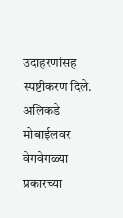उदाहरणांसह स्पष्टीकरण दिले. अलिकडे मोबाईलवर वेगवेगळ्या प्रकारच्या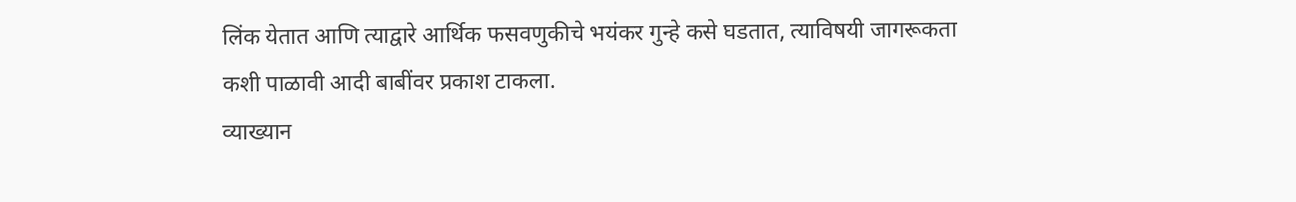लिंक येतात आणि त्याद्वारे आर्थिक फसवणुकीचे भयंकर गुन्हे कसे घडतात, त्याविषयी जागरूकता कशी पाळावी आदी बाबींवर प्रकाश टाकला.
व्याख्यान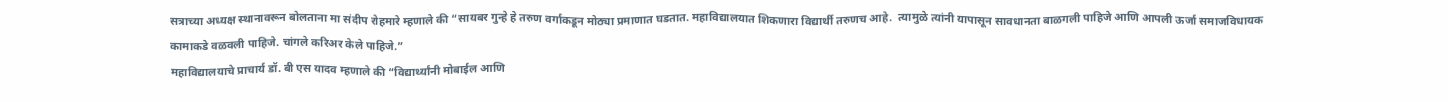सत्राच्या अध्यक्ष स्थानावरून बोलताना मा संदीप रोहमारे म्हणाले की “सायबर गुन्हे हे तरुण वर्गाकडून मोठ्या प्रमाणात घडतात. महाविद्यालयात शिकणारा विद्यार्थी तरुणच आहे.  त्यामुळे त्यांनी यापासून सावधानता बाळगली पाहिजे आणि आपली ऊर्जा समाजविधायक कामाकडे वळवली पाहिजे. चांगले करिअर केले पाहिजे.”
महाविद्यालयाचे प्राचार्य डॉ. बी एस यादव म्हणाले की “विद्यार्थ्यांनी मोबाईल आणि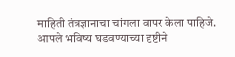माहिती तंत्रज्ञानाचा चांगला वापर केला पाहिजे.  आपले भविष्य घडवण्याच्या दृष्टीने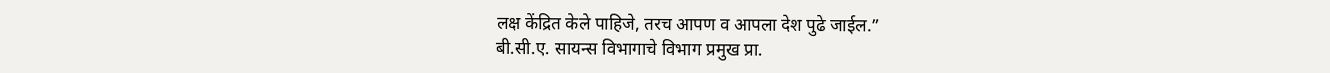लक्ष केंद्रित केले पाहिजे, तरच आपण व आपला देश पुढे जाईल.”
बी.सी.ए. सायन्स विभागाचे विभाग प्रमुख प्रा.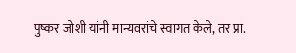पुष्कर जोशी यांनी मान्यवरांचे स्वागत केले, तर प्रा.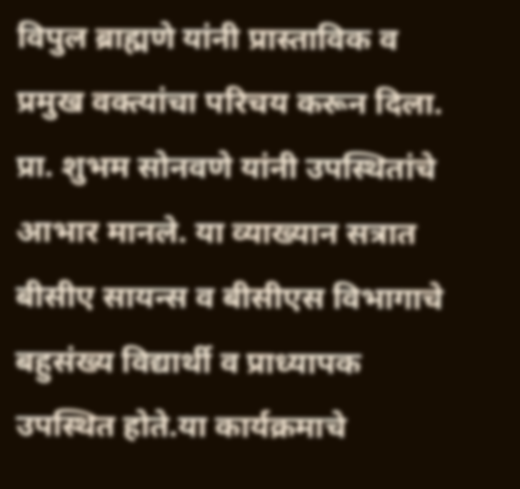विपुल ब्राह्मणे यांनी प्रास्ताविक व प्रमुख वक्त्यांचा परिचय करून दिला.  प्रा. शुभम सोनवणे यांनी उपस्थितांचे आभार मानले. या व्याख्यान सत्रात बीसीए सायन्स व बीसीएस विभागाचे बहुसंख्य विद्यार्थी व प्राध्यापक उपस्थित होते.या कार्यक्रमाचे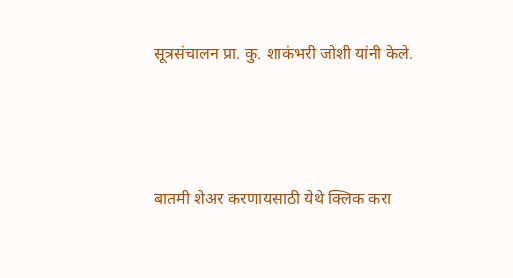सूत्रसंचालन प्रा. कु. शाकंभरी जोशी यांनी केले.



बातमी शेअर करणायसाठी येथे क्लिक करा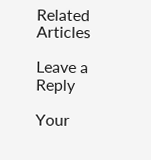Related Articles

Leave a Reply

Your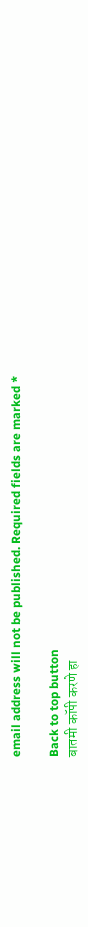email address will not be published. Required fields are marked *

Back to top button
बातमी कॉपी करणे हा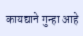कायद्याने गुन्हा आहे